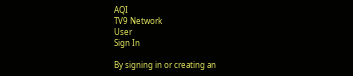AQI
TV9 Network
User
Sign In

By signing in or creating an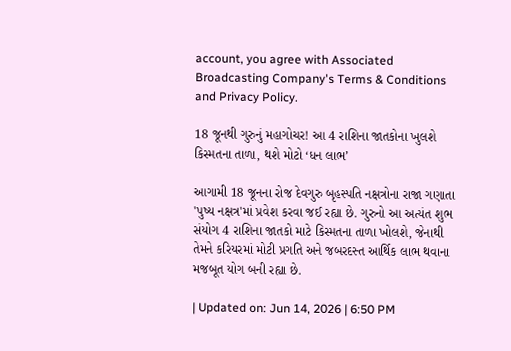account, you agree with Associated Broadcasting Company's Terms & Conditions and Privacy Policy.

18 જૂનથી ગુરુનું મહાગોચર! આ 4 રાશિના જાતકોના ખુલશે કિસ્મતના તાળા, થશે મોટો ‘ધન લાભ’

આગામી 18 જૂનના રોજ દેવગુરુ બૃહસ્પતિ નક્ષત્રોના રાજા ગણાતા 'પુષ્ય નક્ષત્ર'માં પ્રવેશ કરવા જઈ રહ્યા છે. ગુરુનો આ અત્યંત શુભ સંયોગ 4 રાશિના જાતકો માટે કિસ્મતના તાળા ખોલશે, જેનાથી તેમને કરિયરમાં મોટી પ્રગતિ અને જબરદસ્ત આર્થિક લાભ થવાના મજબૂત યોગ બની રહ્યા છે.

| Updated on: Jun 14, 2026 | 6:50 PM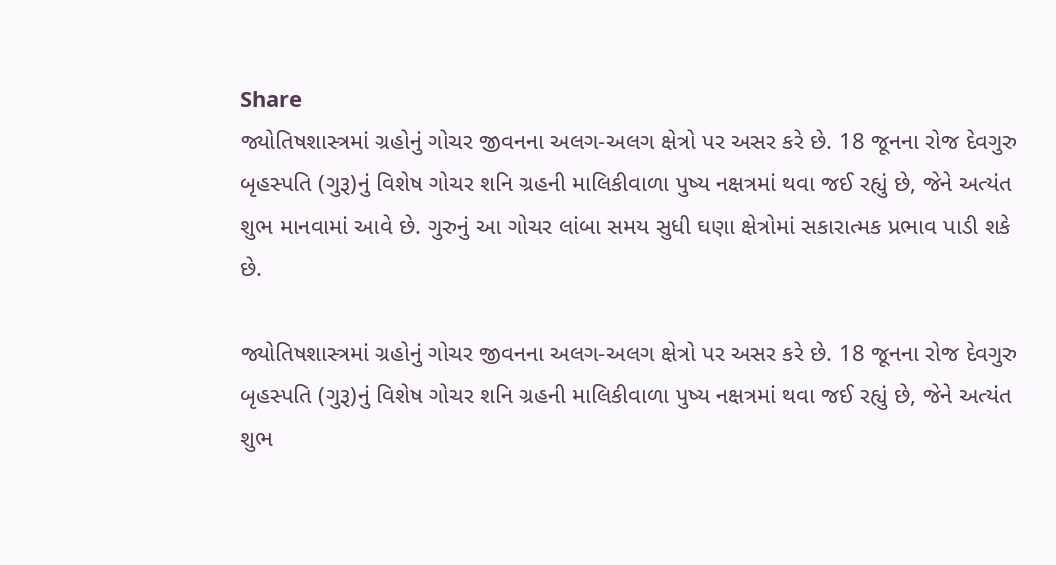Share
જ્યોતિષશાસ્ત્રમાં ગ્રહોનું ગોચર જીવનના અલગ-અલગ ક્ષેત્રો પર અસર કરે છે. 18 જૂનના રોજ દેવગુરુ બૃહસ્પતિ (ગુરૂ)નું વિશેષ ગોચર શનિ ગ્રહની માલિકીવાળા પુષ્ય નક્ષત્રમાં થવા જઈ રહ્યું છે, જેને અત્યંત શુભ માનવામાં આવે છે. ગુરુનું આ ગોચર લાંબા સમય સુધી ઘણા ક્ષેત્રોમાં સકારાત્મક પ્રભાવ પાડી શકે છે.

જ્યોતિષશાસ્ત્રમાં ગ્રહોનું ગોચર જીવનના અલગ-અલગ ક્ષેત્રો પર અસર કરે છે. 18 જૂનના રોજ દેવગુરુ બૃહસ્પતિ (ગુરૂ)નું વિશેષ ગોચર શનિ ગ્રહની માલિકીવાળા પુષ્ય નક્ષત્રમાં થવા જઈ રહ્યું છે, જેને અત્યંત શુભ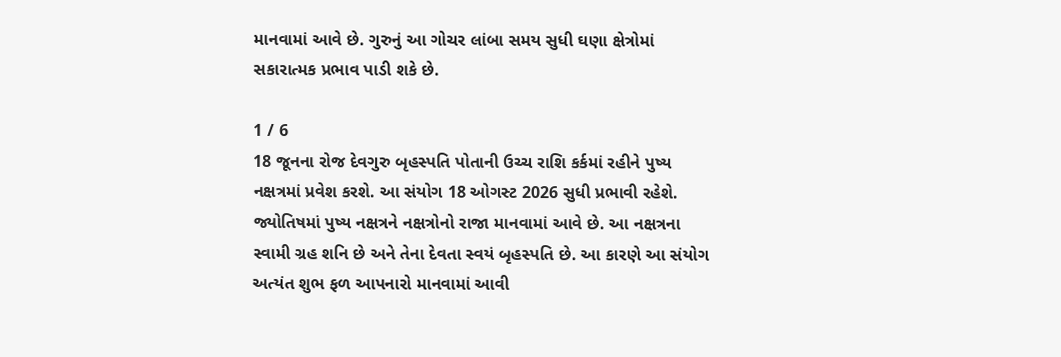માનવામાં આવે છે. ગુરુનું આ ગોચર લાંબા સમય સુધી ઘણા ક્ષેત્રોમાં સકારાત્મક પ્રભાવ પાડી શકે છે.

1 / 6
18 જૂનના રોજ દેવગુરુ બૃહસ્પતિ પોતાની ઉચ્ચ રાશિ કર્કમાં રહીને પુષ્ય નક્ષત્રમાં પ્રવેશ કરશે. આ સંયોગ 18 ઓગસ્ટ 2026 સુધી પ્રભાવી રહેશે. જ્યોતિષમાં પુષ્ય નક્ષત્રને નક્ષત્રોનો રાજા માનવામાં આવે છે. આ નક્ષત્રના સ્વામી ગ્રહ શનિ છે અને તેના દેવતા સ્વયં બૃહસ્પતિ છે. આ કારણે આ સંયોગ અત્યંત શુભ ફળ આપનારો માનવામાં આવી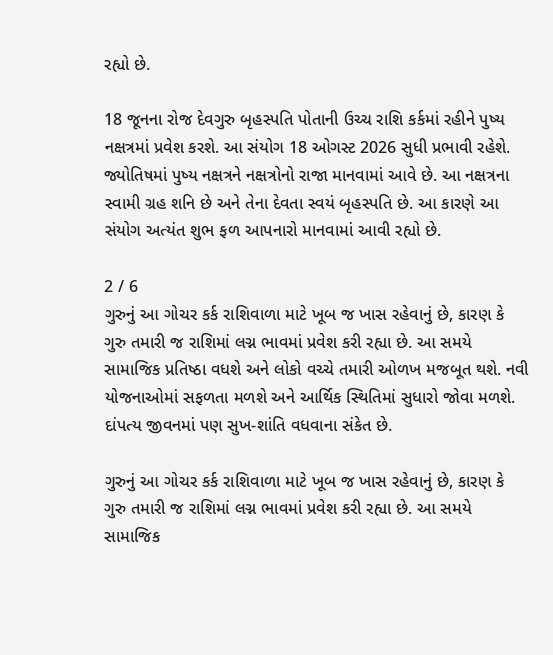રહ્યો છે.

18 જૂનના રોજ દેવગુરુ બૃહસ્પતિ પોતાની ઉચ્ચ રાશિ કર્કમાં રહીને પુષ્ય નક્ષત્રમાં પ્રવેશ કરશે. આ સંયોગ 18 ઓગસ્ટ 2026 સુધી પ્રભાવી રહેશે. જ્યોતિષમાં પુષ્ય નક્ષત્રને નક્ષત્રોનો રાજા માનવામાં આવે છે. આ નક્ષત્રના સ્વામી ગ્રહ શનિ છે અને તેના દેવતા સ્વયં બૃહસ્પતિ છે. આ કારણે આ સંયોગ અત્યંત શુભ ફળ આપનારો માનવામાં આવી રહ્યો છે.

2 / 6
ગુરુનું આ ગોચર કર્ક રાશિવાળા માટે ખૂબ જ ખાસ રહેવાનું છે, કારણ કે ગુરુ તમારી જ રાશિમાં લગ્ન ભાવમાં પ્રવેશ કરી રહ્યા છે. આ સમયે સામાજિક પ્રતિષ્ઠા વધશે અને લોકો વચ્ચે તમારી ઓળખ મજબૂત થશે. નવી યોજનાઓમાં સફળતા મળશે અને આર્થિક સ્થિતિમાં સુધારો જોવા મળશે. દાંપત્ય જીવનમાં પણ સુખ-શાંતિ વધવાના સંકેત છે.

ગુરુનું આ ગોચર કર્ક રાશિવાળા માટે ખૂબ જ ખાસ રહેવાનું છે, કારણ કે ગુરુ તમારી જ રાશિમાં લગ્ન ભાવમાં પ્રવેશ કરી રહ્યા છે. આ સમયે સામાજિક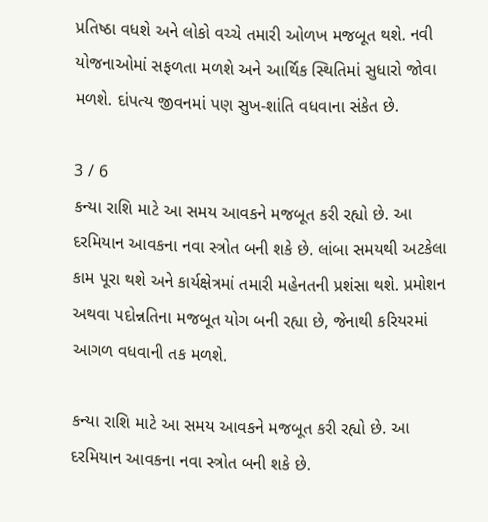પ્રતિષ્ઠા વધશે અને લોકો વચ્ચે તમારી ઓળખ મજબૂત થશે. નવી યોજનાઓમાં સફળતા મળશે અને આર્થિક સ્થિતિમાં સુધારો જોવા મળશે. દાંપત્ય જીવનમાં પણ સુખ-શાંતિ વધવાના સંકેત છે.

3 / 6
કન્યા રાશિ માટે આ સમય આવકને મજબૂત કરી રહ્યો છે. આ દરમિયાન આવકના નવા સ્ત્રોત બની શકે છે. લાંબા સમયથી અટકેલા કામ પૂરા થશે અને કાર્યક્ષેત્રમાં તમારી મહેનતની પ્રશંસા થશે. પ્રમોશન અથવા પદોન્નતિના મજબૂત યોગ બની રહ્યા છે, જેનાથી કરિયરમાં આગળ વધવાની તક મળશે.

કન્યા રાશિ માટે આ સમય આવકને મજબૂત કરી રહ્યો છે. આ દરમિયાન આવકના નવા સ્ત્રોત બની શકે છે.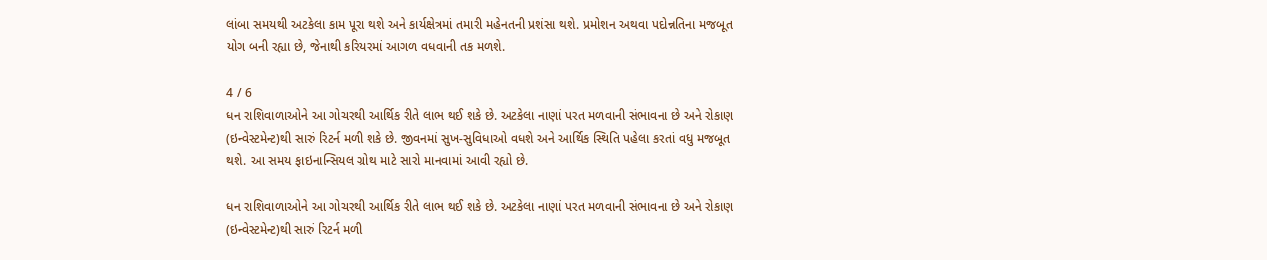લાંબા સમયથી અટકેલા કામ પૂરા થશે અને કાર્યક્ષેત્રમાં તમારી મહેનતની પ્રશંસા થશે. પ્રમોશન અથવા પદોન્નતિના મજબૂત યોગ બની રહ્યા છે, જેનાથી કરિયરમાં આગળ વધવાની તક મળશે.

4 / 6
ધન રાશિવાળાઓને આ ગોચરથી આર્થિક રીતે લાભ થઈ શકે છે. અટકેલા નાણાં પરત મળવાની સંભાવના છે અને રોકાણ (ઇન્વેસ્ટમેન્ટ)થી સારું રિટર્ન મળી શકે છે. જીવનમાં સુખ-સુવિધાઓ વધશે અને આર્થિક સ્થિતિ પહેલા કરતાં વધુ મજબૂત થશે. આ સમય ફાઇનાન્સિયલ ગ્રોથ માટે સારો માનવામાં આવી રહ્યો છે.

ધન રાશિવાળાઓને આ ગોચરથી આર્થિક રીતે લાભ થઈ શકે છે. અટકેલા નાણાં પરત મળવાની સંભાવના છે અને રોકાણ (ઇન્વેસ્ટમેન્ટ)થી સારું રિટર્ન મળી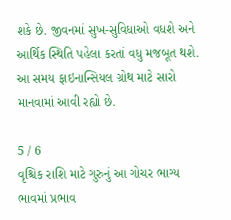શકે છે. જીવનમાં સુખ-સુવિધાઓ વધશે અને આર્થિક સ્થિતિ પહેલા કરતાં વધુ મજબૂત થશે. આ સમય ફાઇનાન્સિયલ ગ્રોથ માટે સારો માનવામાં આવી રહ્યો છે.

5 / 6
વૃશ્ચિક રાશિ માટે ગુરુનું આ ગોચર ભાગ્ય ભાવમાં પ્રભાવ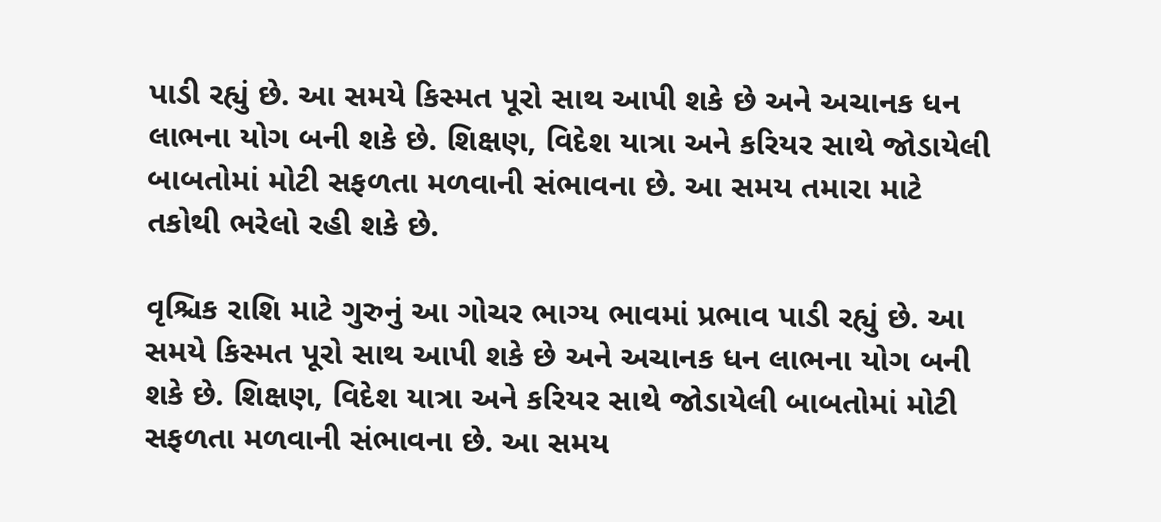પાડી રહ્યું છે. આ સમયે કિસ્મત પૂરો સાથ આપી શકે છે અને અચાનક ધન લાભના યોગ બની શકે છે. શિક્ષણ, વિદેશ યાત્રા અને કરિયર સાથે જોડાયેલી બાબતોમાં મોટી સફળતા મળવાની સંભાવના છે. આ સમય તમારા માટે તકોથી ભરેલો રહી શકે છે.

વૃશ્ચિક રાશિ માટે ગુરુનું આ ગોચર ભાગ્ય ભાવમાં પ્રભાવ પાડી રહ્યું છે. આ સમયે કિસ્મત પૂરો સાથ આપી શકે છે અને અચાનક ધન લાભના યોગ બની શકે છે. શિક્ષણ, વિદેશ યાત્રા અને કરિયર સાથે જોડાયેલી બાબતોમાં મોટી સફળતા મળવાની સંભાવના છે. આ સમય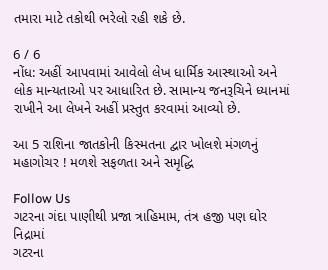તમારા માટે તકોથી ભરેલો રહી શકે છે.

6 / 6
નોંધ: અહીં આપવામાં આવેલો લેખ ધાર્મિક આસ્થાઓ અને લોક માન્યતાઓ પર આધારિત છે. સામાન્ય જનરૂચિને ધ્યાનમાં રાખીને આ લેખને અહીં પ્રસ્તુત કરવામાં આવ્યો છે.

આ 5 રાશિના જાતકોની કિસ્મતના દ્વાર ખોલશે મંગળનું મહાગોચર ! મળશે સફળતા અને સમૃદ્ધિ

Follow Us
ગટરના ગંદા પાણીથી પ્રજા ત્રાહિમામ, તંત્ર હજી પણ ઘોર નિદ્રામાં
ગટરના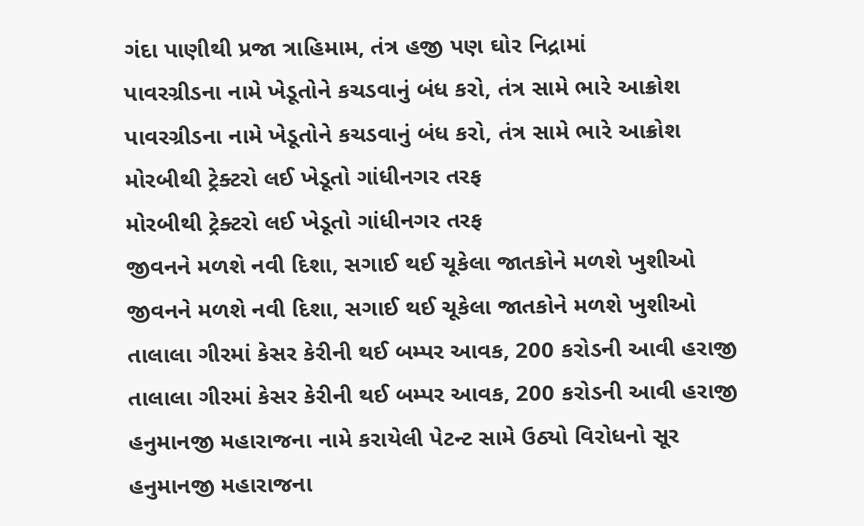ગંદા પાણીથી પ્રજા ત્રાહિમામ, તંત્ર હજી પણ ઘોર નિદ્રામાં
પાવરગ્રીડના નામે ખેડૂતોને કચડવાનું બંધ કરો, તંત્ર સામે ભારે આક્રોશ
પાવરગ્રીડના નામે ખેડૂતોને કચડવાનું બંધ કરો, તંત્ર સામે ભારે આક્રોશ
મોરબીથી ટ્રેક્ટરો લઈ ખેડૂતો ગાંધીનગર તરફ
મોરબીથી ટ્રેક્ટરો લઈ ખેડૂતો ગાંધીનગર તરફ
જીવનને મળશે નવી દિશા, સગાઈ થઈ ચૂકેલા જાતકોને મળશે ખુશીઓ
જીવનને મળશે નવી દિશા, સગાઈ થઈ ચૂકેલા જાતકોને મળશે ખુશીઓ
તાલાલા ગીરમાં કેસર કેરીની થઈ બમ્પર આવક, 200 કરોડની આવી હરાજી
તાલાલા ગીરમાં કેસર કેરીની થઈ બમ્પર આવક, 200 કરોડની આવી હરાજી
હનુમાનજી મહારાજના નામે કરાયેલી પેટન્ટ સામે ઉઠ્યો વિરોધનો સૂર
હનુમાનજી મહારાજના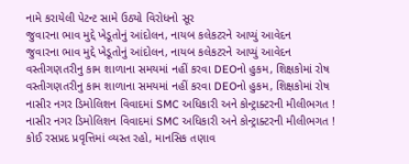નામે કરાયેલી પેટન્ટ સામે ઉઠ્યો વિરોધનો સૂર
જુવારના ભાવ મુદ્દે ખેડૂતોનું આંદોલન, નાયબ કલેકટરને આપ્યું આવેદન
જુવારના ભાવ મુદ્દે ખેડૂતોનું આંદોલન, નાયબ કલેકટરને આપ્યું આવેદન
વસ્તીગણતરીનુ કામ શાળાના સમયમાં નહીં કરવા DEOનો હુકમ, શિક્ષકોમાં રોષ
વસ્તીગણતરીનુ કામ શાળાના સમયમાં નહીં કરવા DEOનો હુકમ, શિક્ષકોમાં રોષ
નાસીર નગર ડિમોલિશન વિવાદમાં SMC અધિકારી અને કોન્ટ્રાક્ટરની મીલીભગત !
નાસીર નગર ડિમોલિશન વિવાદમાં SMC અધિકારી અને કોન્ટ્રાક્ટરની મીલીભગત !
કોઈ રસપ્રદ પ્રવૃત્તિમાં વ્યસ્ત રહો, માનસિક તણાવ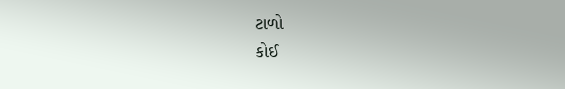ટાળો
કોઈ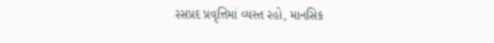રસપ્રદ પ્રવૃત્તિમાં વ્યસ્ત રહો, માનસિક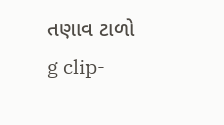તણાવ ટાળો
g clip-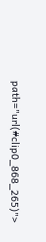path="url(#clip0_868_265)">